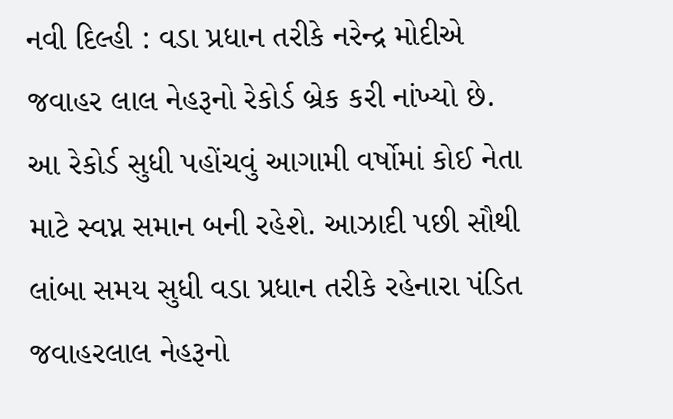નવી દિલ્હી : વડા પ્રધાન તરીકે નરેન્દ્ર મોદીએ જવાહર લાલ નેહરૂનો રેકોર્ડ બ્રેક કરી નાંખ્યો છે. આ રેકોર્ડ સુધી પહોંચવું આગામી વર્ષોમાં કોઈ નેતા માટે સ્વપ્ન સમાન બની રહેશે. આઝાદી પછી સૌથી લાંબા સમય સુધી વડા પ્રધાન તરીકે રહેનારા પંડિત જવાહરલાલ નેહરૂનો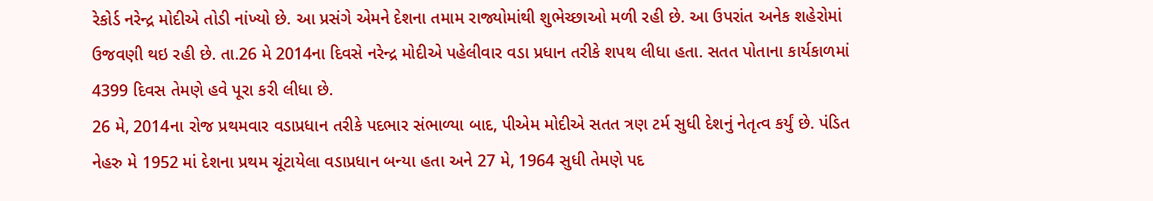રેકોર્ડ નરેન્દ્ર મોદીએ તોડી નાંખ્યો છે. આ પ્રસંગે એમને દેશના તમામ રાજ્યોમાંથી શુભેચ્છાઓ મળી રહી છે. આ ઉપરાંત અનેક શહેરોમાં ઉજવણી થઇ રહી છે. તા.26 મે 2014ના દિવસે નરેન્દ્ર મોદીએ પહેલીવાર વડા પ્રધાન તરીકે શપથ લીધા હતા. સતત પોતાના કાર્યકાળમાં 4399 દિવસ તેમણે હવે પૂરા કરી લીધા છે.
26 મે, 2014ના રોજ પ્રથમવાર વડાપ્રધાન તરીકે પદભાર સંભાળ્યા બાદ, પીએમ મોદીએ સતત ત્રણ ટર્મ સુધી દેશનું નેતૃત્વ કર્યું છે. પંડિત નેહરુ મે 1952 માં દેશના પ્રથમ ચૂંટાયેલા વડાપ્રધાન બન્યા હતા અને 27 મે, 1964 સુધી તેમણે પદ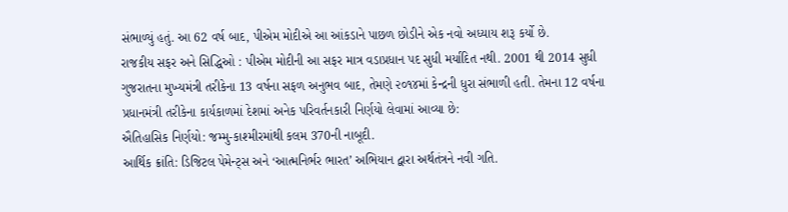સંભાળ્યું હતું. આ 62 વર્ષ બાદ, પીએમ મોદીએ આ આંકડાને પાછળ છોડીને એક નવો અધ્યાય શરૂ કર્યો છે.
રાજકીય સફર અને સિદ્ધિઓ : પીએમ મોદીની આ સફર માત્ર વડાપ્રધાન પદ સુધી મર્યાદિત નથી. 2001 થી 2014 સુધી ગુજરાતના મુખ્યમંત્રી તરીકેના 13 વર્ષના સફળ અનુભવ બાદ, તેમણે ૨૦૧૪માં કેન્દ્રની ધુરા સંભાળી હતી. તેમના 12 વર્ષના પ્રધાનમંત્રી તરીકેના કાર્યકાળમાં દેશમાં અનેક પરિવર્તનકારી નિર્ણયો લેવામાં આવ્યા છે:
ઐતિહાસિક નિર્ણયો: જમ્મુ-કાશ્મીરમાંથી કલમ 370ની નાબૂદી.
આર્થિક ક્રાંતિ: ડિજિટલ પેમેન્ટ્સ અને ‘આત્મનિર્ભર ભારત’ અભિયાન દ્વારા અર્થતંત્રને નવી ગતિ.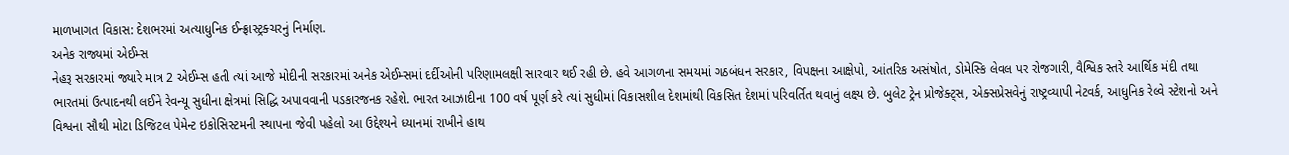માળખાગત વિકાસ: દેશભરમાં અત્યાધુનિક ઈન્ફ્રાસ્ટ્રક્ચરનું નિર્માણ.
અનેક રાજ્યમાં એઈમ્સ
નેહરૂ સરકારમાં જ્યારે માત્ર 2 એઈમ્સ હતી ત્યાં આજે મોદીની સરકારમાં અનેક એઈમ્સમાં દર્દીઓની પરિણામલક્ષી સારવાર થઈ રહી છે. હવે આગળના સમયમાં ગઠબંધન સરકાર, વિપક્ષના આક્ષેપો, આંતરિક અસંષોત, ડોમેસ્કિ લેવલ પર રોજગારી, વૈશ્વિક સ્તરે આર્થિક મંદી તથા ભારતમાં ઉત્પાદનથી લઈને રેવન્યૂ સુધીના ક્ષેત્રમાં સિદ્ધિ અપાવવાની પડકારજનક રહેશે. ભારત આઝાદીના 100 વર્ષ પૂર્ણ કરે ત્યાં સુધીમાં વિકાસશીલ દેશમાંથી વિકસિત દેશમાં પરિવર્તિત થવાનું લક્ષ્ય છે. બુલેટ ટ્રેન પ્રોજેક્ટ્સ, એક્સપ્રેસવેનું રાષ્ટ્રવ્યાપી નેટવર્ક, આધુનિક રેલ્વે સ્ટેશનો અને વિશ્વના સૌથી મોટા ડિજિટલ પેમેન્ટ ઇકોસિસ્ટમની સ્થાપના જેવી પહેલો આ ઉદ્દેશ્યને ધ્યાનમાં રાખીને હાથ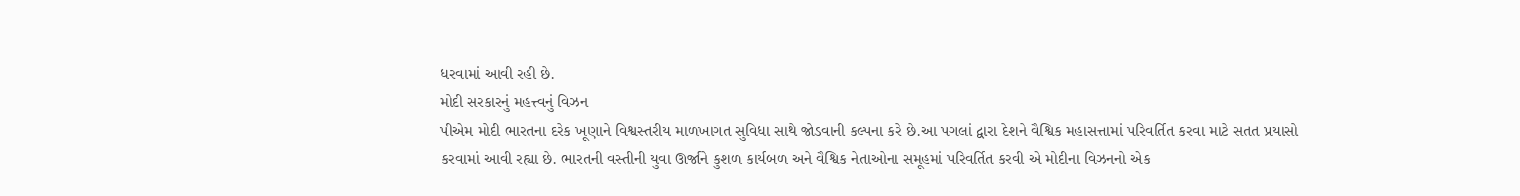ધરવામાં આવી રહી છે.
મોદી સરકારનું મહત્ત્વનું વિઝન
પીએમ મોદી ભારતના દરેક ખૂણાને વિશ્વસ્તરીય માળખાગત સુવિધા સાથે જોડવાની કલ્પના કરે છે.આ પગલાં દ્વારા દેશને વૈશ્વિક મહાસત્તામાં પરિવર્તિત કરવા માટે સતત પ્રયાસો કરવામાં આવી રહ્યા છે. ભારતની વસ્તીની યુવા ઊર્જાને કુશળ કાર્યબળ અને વૈશ્વિક નેતાઓના સમૂહમાં પરિવર્તિત કરવી એ મોદીના વિઝનનો એક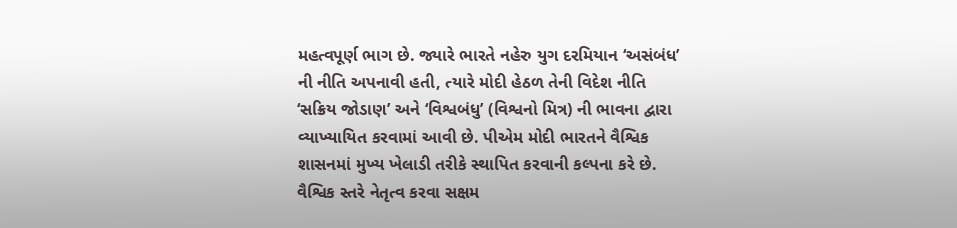મહત્વપૂર્ણ ભાગ છે. જ્યારે ભારતે નહેરુ યુગ દરમિયાન ‘અસંબંધ’ ની નીતિ અપનાવી હતી, ત્યારે મોદી હેઠળ તેની વિદેશ નીતિ ‘સક્રિય જોડાણ’ અને ‘વિશ્વબંધુ’ (વિશ્વનો મિત્ર) ની ભાવના દ્વારા વ્યાખ્યાયિત કરવામાં આવી છે. પીએમ મોદી ભારતને વૈશ્વિક શાસનમાં મુખ્ય ખેલાડી તરીકે સ્થાપિત કરવાની કલ્પના કરે છે.
વૈશ્વિક સ્તરે નેતૃત્વ કરવા સક્ષમ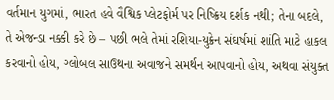વર્તમાન યુગમાં, ભારત હવે વૈશ્વિક પ્લેટફોર્મ પર નિષ્ક્રિય દર્શક નથી; તેના બદલે, તે એજન્ડા નક્કી કરે છે – પછી ભલે તેમાં રશિયા-યુક્રેન સંઘર્ષમાં શાંતિ માટે હાકલ કરવાનો હોય, ગ્લોબલ સાઉથના અવાજને સમર્થન આપવાનો હોય, અથવા સંયુક્ત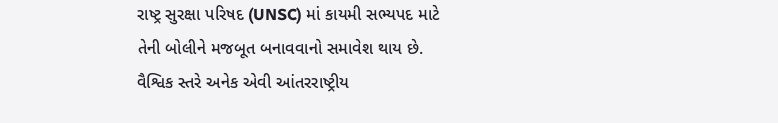રાષ્ટ્ર સુરક્ષા પરિષદ (UNSC) માં કાયમી સભ્યપદ માટે તેની બોલીને મજબૂત બનાવવાનો સમાવેશ થાય છે. વૈશ્વિક સ્તરે અનેક એવી આંતરરાષ્ટ્રીય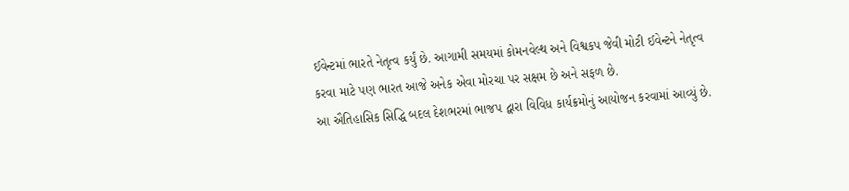ઈવેન્ટમાં ભારતે નેતૃત્વ કર્યું છે. આગામી સમયમાં કોમનવેલ્થ અને વિશ્વકપ જેવી મોટી ઈવેન્ટને નેતૃત્વ કરવા માટે પણ ભારત આજે અનેક એવા મોરચા પર સક્ષમ છે અને સફળ છે.
આ ઐતિહાસિક સિદ્ધિ બદલ દેશભરમાં ભાજપ દ્વારા વિવિધ કાર્યક્રમોનું આયોજન કરવામાં આવ્યું છે.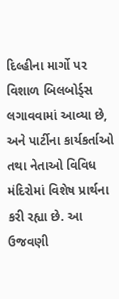દિલ્હીના માર્ગો પર વિશાળ બિલબોર્ડ્સ લગાવવામાં આવ્યા છે, અને પાર્ટીના કાર્યકર્તાઓ તથા નેતાઓ વિવિધ મંદિરોમાં વિશેષ પ્રાર્થના કરી રહ્યા છે. આ ઉજવણી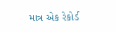માત્ર એક રેકોર્ડ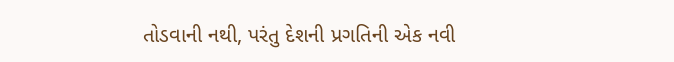તોડવાની નથી, પરંતુ દેશની પ્રગતિની એક નવી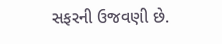સફરની ઉજવણી છે.